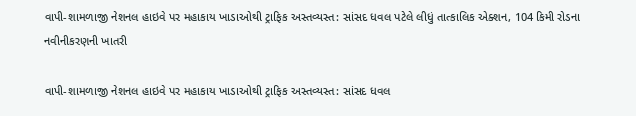વાપી-શામળાજી નેશનલ હાઇવે પર મહાકાય ખાડાઓથી ટ્રાફિક અસ્તવ્યસ્ત: સાંસદ ધવલ પટેલે લીધું તાત્કાલિક એક્શન, 104 કિમી રોડના નવીનીકરણની ખાતરી

વાપી-શામળાજી નેશનલ હાઇવે પર મહાકાય ખાડાઓથી ટ્રાફિક અસ્તવ્યસ્ત: સાંસદ ધવલ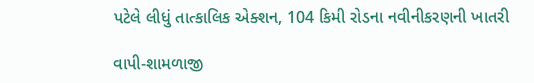પટેલે લીધું તાત્કાલિક એક્શન, 104 કિમી રોડના નવીનીકરણની ખાતરી

વાપી-શામળાજી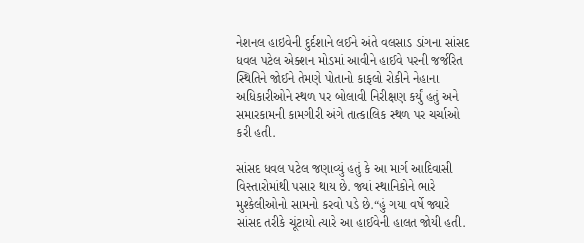નેશનલ હાઇવેની દુર્દશાને લઈને અંતે વલસાડ ડાંગના સાંસદ ધવલ પટેલ એક્શન મોડમાં આવીને હાઈવે પરની જર્જરિત સ્થિતિને જોઈને તેમણે પોતાનો કાફલો રોકીને નેહાના અધિકારીઓને સ્થળ પર બોલાવી નિરીક્ષણ કર્યું હતું અને સમારકામની કામગીરી અંગે તાત્કાલિક સ્થળ પર ચર્ચાઓ કરી હતી.

સાંસદ ધવલ પટેલ જણાવ્યું હતું કે આ માર્ગ આદિવાસી વિસ્તારોમાંથી પસાર થાય છે. જ્યાં સ્થાનિકોને ભારે મુશ્કેલીઓનો સામનો કરવો પડે છે.“હું ગયા વર્ષે જ્યારે સાંસદ તરીકે ચૂંટાયો ત્યારે આ હાઈવેની હાલત જોયી હતી.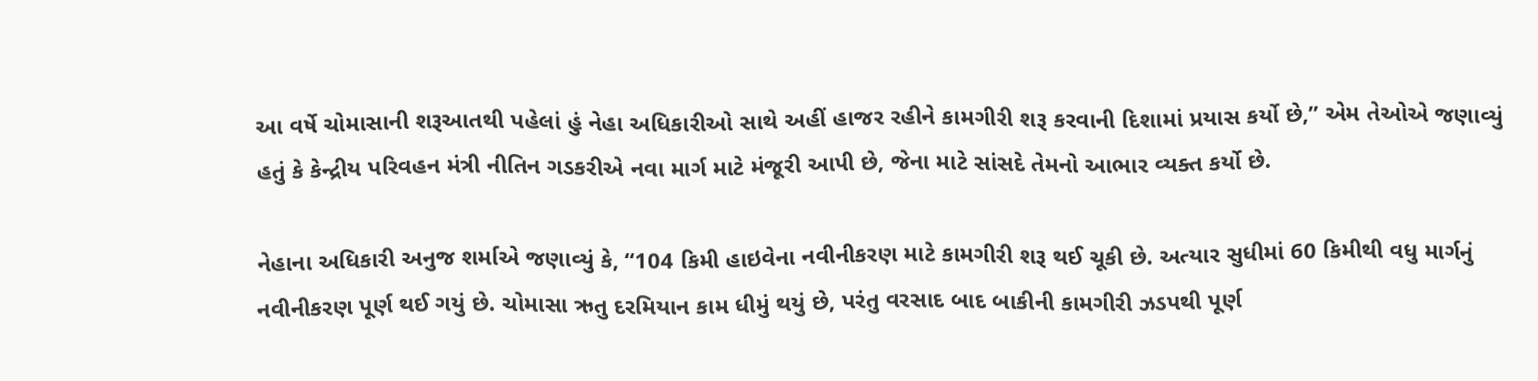આ વર્ષે ચોમાસાની શરૂઆતથી પહેલાં હું નેહા અધિકારીઓ સાથે અહીં હાજર રહીને કામગીરી શરૂ કરવાની દિશામાં પ્રયાસ કર્યો છે,” એમ તેઓએ જણાવ્યું હતું કે કેન્દ્રીય પરિવહન મંત્રી નીતિન ગડકરીએ નવા માર્ગ માટે મંજૂરી આપી છે, જેના માટે સાંસદે તેમનો આભાર વ્યક્ત કર્યો છે.

નેહાના અધિકારી અનુજ શર્માએ જણાવ્યું કે, “104 કિમી હાઇવેના નવીનીકરણ માટે કામગીરી શરૂ થઈ ચૂકી છે. અત્યાર સુધીમાં 60 કિમીથી વધુ માર્ગનું નવીનીકરણ પૂર્ણ થઈ ગયું છે. ચોમાસા ઋતુ દરમિયાન કામ ધીમું થયું છે, પરંતુ વરસાદ બાદ બાકીની કામગીરી ઝડપથી પૂર્ણ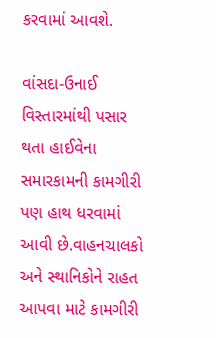કરવામાં આવશે.

વાંસદા-ઉનાઈ વિસ્તારમાંથી પસાર થતા હાઈવેના સમારકામની કામગીરી પણ હાથ ધરવામાં આવી છે.વાહનચાલકો અને સ્થાનિકોને રાહત આપવા માટે કામગીરી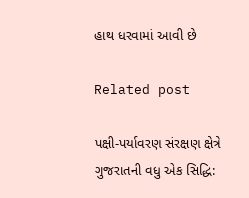હાથ ધરવામાં આવી છે

Related post

પક્ષી-પર્યાવરણ સંરક્ષણ ક્ષેત્રે ગુજરાતની વધુ એક સિદ્ધિ: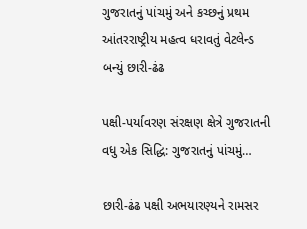ગુજરાતનું પાંચમું અને કચ્છનું પ્રથમ આંતરરાષ્ટ્રીય મહત્વ ધરાવતું વેટલેન્ડ બન્યું છારી-ઢંઢ

પક્ષી-પર્યાવરણ સંરક્ષણ ક્ષેત્રે ગુજરાતની વધુ એક સિદ્ધિ: ગુજરાતનું પાંચમું…

છારી-ઢંઢ પક્ષી અભયારણ્યને રામસર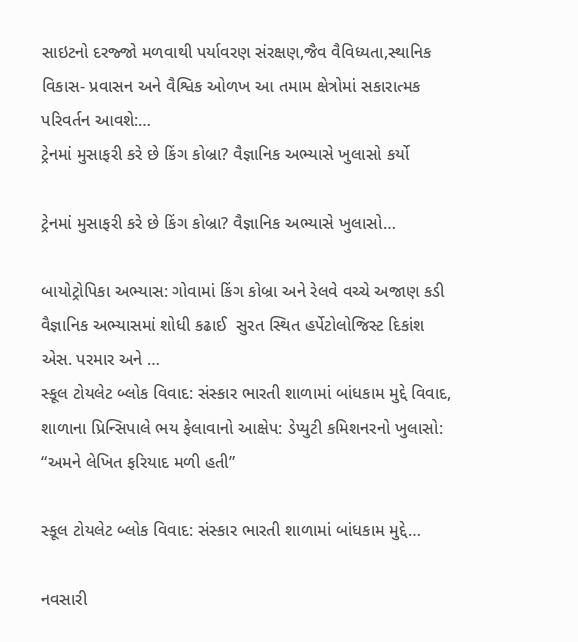સાઇટનો દરજ્જો મળવાથી પર્યાવરણ સંરક્ષણ,જૈવ વૈવિધ્યતા,સ્થાનિક વિકાસ- પ્રવાસન અને વૈશ્વિક ઓળખ આ તમામ ક્ષેત્રોમાં સકારાત્મક પરિવર્તન આવશે:…
ટ્રેનમાં મુસાફરી કરે છે કિંગ કોબ્રા? વૈજ્ઞાનિક અભ્યાસે ખુલાસો કર્યો

ટ્રેનમાં મુસાફરી કરે છે કિંગ કોબ્રા? વૈજ્ઞાનિક અભ્યાસે ખુલાસો…

બાયોટ્રોપિકા અભ્યાસ: ગોવામાં કિંગ કોબ્રા અને રેલવે વચ્ચે અજાણ કડી વૈજ્ઞાનિક અભ્યાસમાં શોધી કઢાઈ  સુરત સ્થિત હર્પેટોલોજિસ્ટ દિકાંશ એસ. પરમાર અને …
સ્કૂલ ટોયલેટ બ્લોક વિવાદ: સંસ્કાર ભારતી શાળામાં બાંધકામ મુદ્દે વિવાદ, શાળાના પ્રિન્સિપાલે ભય ફેલાવાનો આક્ષેપ: ડેપ્યુટી કમિશનરનો ખુલાસો: “અમને લેખિત ફરિયાદ મળી હતી”

સ્કૂલ ટોયલેટ બ્લોક વિવાદ: સંસ્કાર ભારતી શાળામાં બાંધકામ મુદ્દે…

નવસારી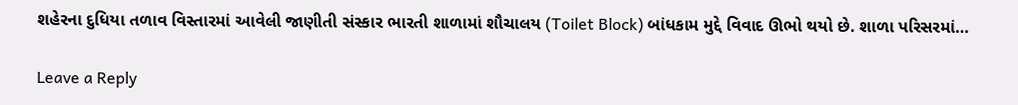શહેરના દુધિયા તળાવ વિસ્તારમાં આવેલી જાણીતી સંસ્કાર ભારતી શાળામાં શૌચાલય (Toilet Block) બાંધકામ મુદ્દે વિવાદ ઊભો થયો છે. શાળા પરિસરમાં…

Leave a Reply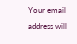Your email address will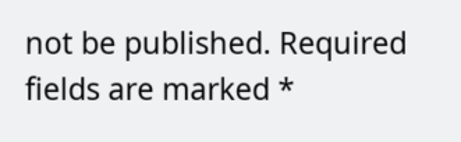not be published. Required fields are marked *